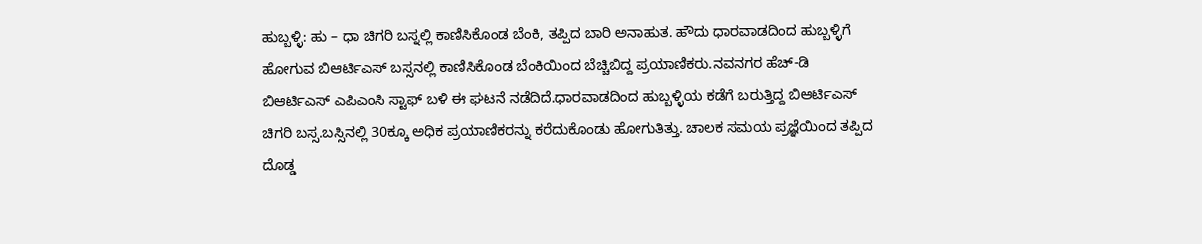ಹುಬ್ಬಳ್ಳಿ: ಹು – ಧಾ ಚಿಗರಿ ಬಸ್ನಲ್ಲಿ ಕಾಣಿಸಿಕೊಂಡ ಬೆಂಕಿ, ತಪ್ಪಿದ ಬಾರಿ ಅನಾಹುತ. ಹೌದು ಧಾರವಾಡದಿಂದ ಹುಬ್ಬಳ್ಳಿಗೆ ಹೋಗುವ ಬಿಆರ್ಟಿಎಸ್ ಬಸ್ಸನಲ್ಲಿ ಕಾಣಿಸಿಕೊಂಡ ಬೆಂಕಿಯಿಂದ ಬೆಚ್ಚಿಬಿದ್ದ ಪ್ರಯಾಣಿಕರು.ನವನಗರ ಹೆಚ್-ಡಿ ಬಿಆರ್ಟಿಎಸ್ ಎಪಿಎಂಸಿ ಸ್ಟಾಫ್ ಬಳಿ ಈ ಘಟನೆ ನಡೆದಿದೆ.ಧಾರವಾಡದಿಂದ ಹುಬ್ಬಳ್ಳಿಯ ಕಡೆಗೆ ಬರುತ್ತಿದ್ದ ಬಿಆರ್ಟಿಎಸ್ ಚಿಗರಿ ಬಸ್ಸ.ಬಸ್ಸಿನಲ್ಲಿ 30ಕ್ಕೂ ಅಧಿಕ ಪ್ರಯಾಣಿಕರನ್ನು ಕರೆದುಕೊಂಡು ಹೋಗುತಿತ್ತು. ಚಾಲಕ ಸಮಯ ಪ್ರಜ್ಞೆಯಿಂದ ತಪ್ಪಿದ ದೊಡ್ಡ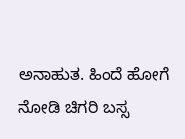ಅನಾಹುತ. ಹಿಂದೆ ಹೋಗೆ ನೋಡಿ ಚಿಗರಿ ಬಸ್ಸ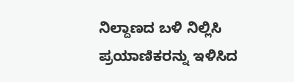ನಿಲ್ದಾಣದ ಬಳಿ ನಿಲ್ಲಿಸಿ ಪ್ರಯಾಣಿಕರನ್ನು ಇಳಿಸಿದ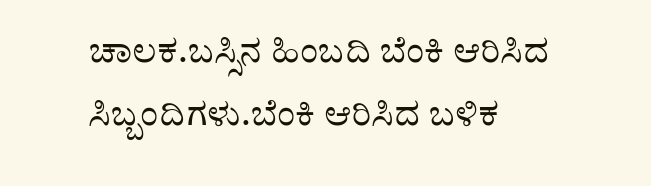ಚಾಲಕ.ಬಸ್ಸಿನ ಹಿಂಬದಿ ಬೆಂಕಿ ಆರಿಸಿದ ಸಿಬ್ಬಂದಿಗಳು.ಬೆಂಕಿ ಆರಿಸಿದ ಬಳಿಕ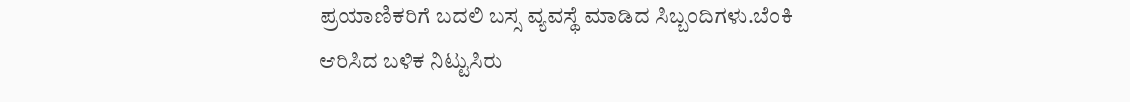ಪ್ರಯಾಣಿಕರಿಗೆ ಬದಲಿ ಬಸ್ಸ ವ್ಯವಸ್ಥೆ ಮಾಡಿದ ಸಿಬ್ಬಂದಿಗಳು.ಬೆಂಕಿ ಆರಿಸಿದ ಬಳಿಕ ನಿಟ್ಟುಸಿರು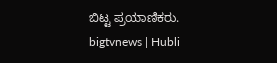ಬಿಟ್ಟ ಪ್ರಯಾಣಿಕರು.
bigtvnews | Hubli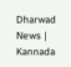Dharwad News | Kannada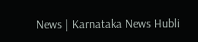News | Karnataka News Hubli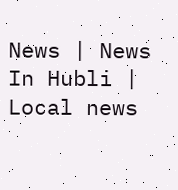News | News In Hubli | Local news